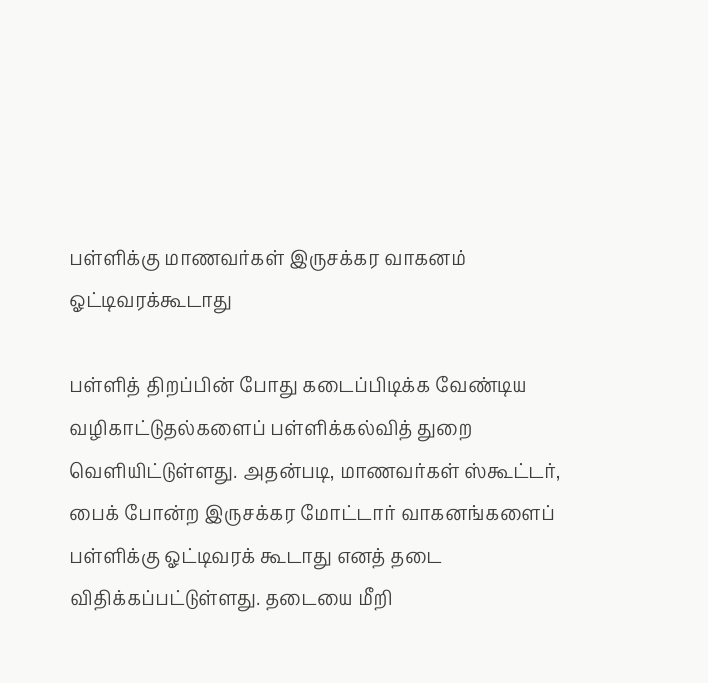பள்ளிக்கு மாணவர்கள் இருசக்கர வாகனம் ஓட்டிவரக்கூடாது

பள்ளித் திறப்பின் போது கடைப்பிடிக்க வேண்டிய வழிகாட்டுதல்களைப் பள்ளிக்கல்வித் துறை வெளியிட்டுள்ளது. அதன்படி, மாணவர்கள் ஸ்கூட்டர், பைக் போன்ற இருசக்கர மோட்டார் வாகனங்களைப் பள்ளிக்கு ஓட்டிவரக் கூடாது எனத் தடை விதிக்கப்பட்டுள்ளது. தடையை மீறி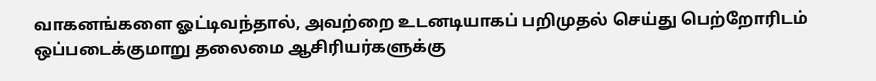வாகனங்களை ஓட்டிவந்தால், அவற்றை உடனடியாகப் பறிமுதல் செய்து பெற்றோரிடம் ஒப்படைக்குமாறு தலைமை ஆசிரியர்களுக்கு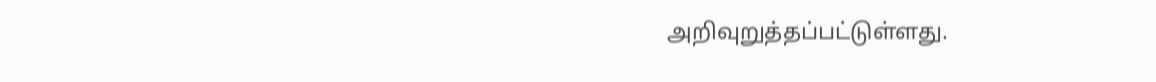அறிவுறுத்தப்பட்டுள்ளது.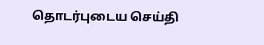தொடர்புடைய செய்தி